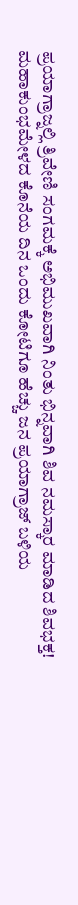ಪ್ರಯಾಗ್ರಾಜ್ನಲ್ಲಿ ತ್ರಿವೇಣಿ ಸಂಗಮಕ್ಕೆ ಅಭಿಮುಖವಾಗಿ ನಿಂತು ಭಿನ್ನವಾಗಿ ಶಿವ ನಮಸ್ಕಾರ ಮಾಡಿದ ಶಿವಭಕ್ತ!
ಮಹಾಕುಂಭಮೇಳದ ಕೊನೆಯ ದಿನ ಒಂದು ಕೋಟಿಗೂ ಹೆಚ್ಚು ಜನ ಪ್ರಯಾಗ್ರಾಜ್ ಬಳಿಯ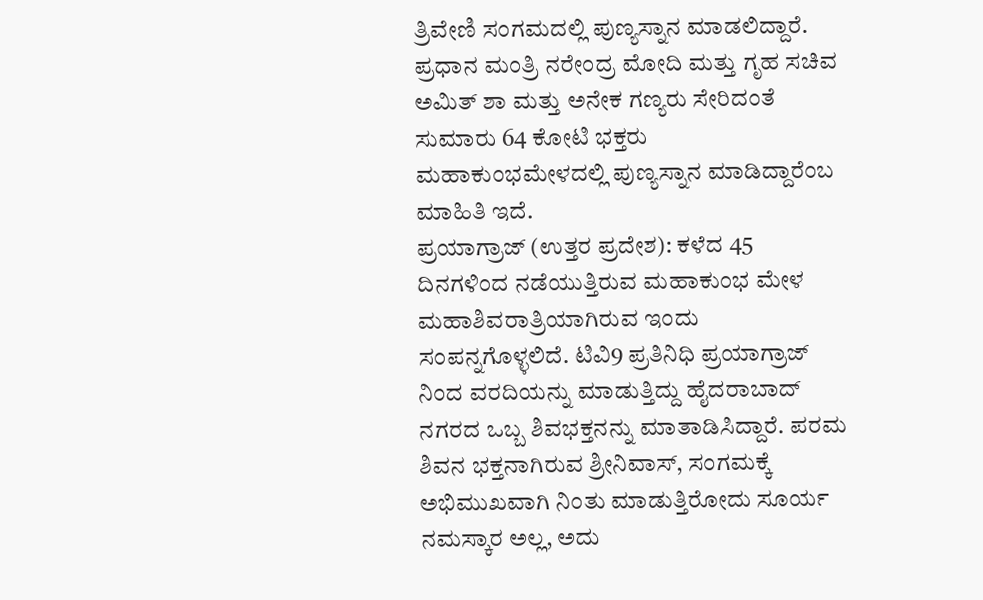ತ್ರಿವೇಣಿ ಸಂಗಮದಲ್ಲಿ ಪುಣ್ಯಸ್ನಾನ ಮಾಡಲಿದ್ದಾರೆ. ಪ್ರಧಾನ ಮಂತ್ರಿ ನರೇಂದ್ರ ಮೋದಿ ಮತ್ತು ಗೃಹ ಸಚಿವ ಅಮಿತ್ ಶಾ ಮತ್ತು ಅನೇಕ ಗಣ್ಯರು ಸೇರಿದಂತೆ ಸುಮಾರು 64 ಕೋಟಿ ಭಕ್ತರು ಮಹಾಕುಂಭಮೇಳದಲ್ಲಿ ಪುಣ್ಯಸ್ನಾನ ಮಾಡಿದ್ದಾರೆಂಬ ಮಾಹಿತಿ ಇದೆ.
ಪ್ರಯಾಗ್ರಾಜ್ (ಉತ್ತರ ಪ್ರದೇಶ): ಕಳೆದ 45 ದಿನಗಳಿಂದ ನಡೆಯುತ್ತಿರುವ ಮಹಾಕುಂಭ ಮೇಳ ಮಹಾಶಿವರಾತ್ರಿಯಾಗಿರುವ ಇಂದು ಸಂಪನ್ನಗೊಳ್ಳಲಿದೆ. ಟಿವಿ9 ಪ್ರತಿನಿಧಿ ಪ್ರಯಾಗ್ರಾಜ್ ನಿಂದ ವರದಿಯನ್ನು ಮಾಡುತ್ತಿದ್ದು ಹೈದರಾಬಾದ್ ನಗರದ ಒಬ್ಬ ಶಿವಭಕ್ತನನ್ನು ಮಾತಾಡಿಸಿದ್ದಾರೆ. ಪರಮ ಶಿವನ ಭಕ್ತನಾಗಿರುವ ಶ್ರೀನಿವಾಸ್, ಸಂಗಮಕ್ಕೆ ಅಭಿಮುಖವಾಗಿ ನಿಂತು ಮಾಡುತ್ತಿರೋದು ಸೂರ್ಯ ನಮಸ್ಕಾರ ಅಲ್ಲ, ಅದು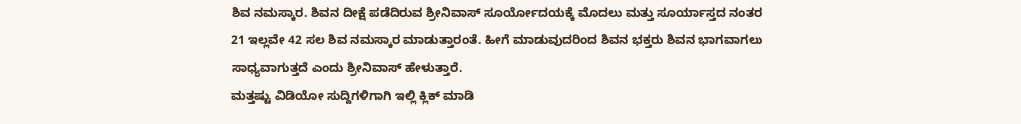ಶಿವ ನಮಸ್ಕಾರ. ಶಿವನ ದೀಕ್ಷೆ ಪಡೆದಿರುವ ಶ್ರೀನಿವಾಸ್ ಸೂರ್ಯೋದಯಕ್ಕೆ ಮೊದಲು ಮತ್ತು ಸೂರ್ಯಾಸ್ತದ ನಂತರ 21 ಇಲ್ಲವೇ 42 ಸಲ ಶಿವ ನಮಸ್ಕಾರ ಮಾಡುತ್ತಾರಂತೆ. ಹೀಗೆ ಮಾಡುವುದರಿಂದ ಶಿವನ ಭಕ್ತರು ಶಿವನ ಭಾಗವಾಗಲು ಸಾಧ್ಯವಾಗುತ್ತದೆ ಎಂದು ಶ್ರೀನಿವಾಸ್ ಹೇಳುತ್ತಾರೆ.
ಮತ್ತಷ್ಟು ವಿಡಿಯೋ ಸುದ್ದಿಗಳಿಗಾಗಿ ಇಲ್ಲಿ ಕ್ಲಿಕ್ ಮಾಡಿ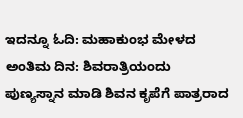ಇದನ್ನೂ ಓದಿ: ಮಹಾಕುಂಭ ಮೇಳದ ಅಂತಿಮ ದಿನ: ಶಿವರಾತ್ರಿಯಂದು ಪುಣ್ಯಸ್ನಾನ ಮಾಡಿ ಶಿವನ ಕೃಪೆಗೆ ಪಾತ್ರರಾದ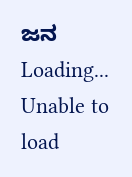ಜನ
Loading...
Unable to load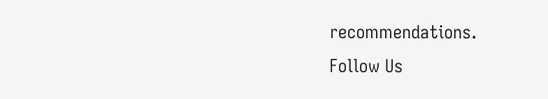recommendations.
Follow Us